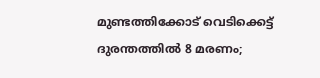മുണ്ടത്തിക്കോട് വെടിക്കെട്ട് ദുരന്തത്തിൽ 8 മരണം;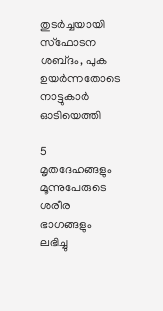തുടർച്ചയായി സ്ഫോടന ശബ്‌ദം, പുക ഉയർന്നതോടെ നാട്ടുകാർ ഓടിയെത്തി

5 മൃതദേഹങ്ങളും മൂന്നുപേരുടെ ശരീര ഭാഗങ്ങളും ലഭിച്ചു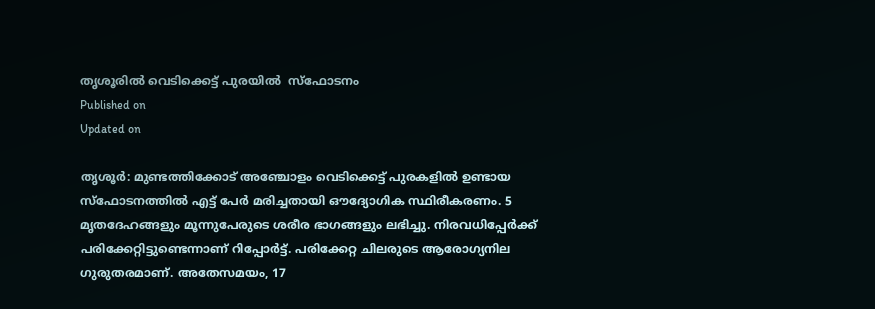തൃശൂരിൽ വെടിക്കെട്ട് പുരയിൽ  സ്ഫോടനം
Published on
Updated on

തൃശൂർ: മുണ്ടത്തിക്കോട് അഞ്ചോളം വെടിക്കെട്ട് പുരകളിൽ ഉണ്ടായ സ്ഫോടനത്തിൽ എട്ട് പേർ മരിച്ചതായി ഔദ്യോഗിക സ്ഥിരീകരണം. 5 മൃതദേഹങ്ങളും മൂന്നുപേരുടെ ശരീര ഭാഗങ്ങളും ലഭിച്ചു. നിരവധിപ്പേർക്ക് പരിക്കേറ്റിട്ടുണ്ടെന്നാണ് റിപ്പോർട്ട്. പരിക്കേറ്റ ചിലരുടെ ആരോഗ്യനില ഗുരുതരമാണ്. അതേസമയം, 17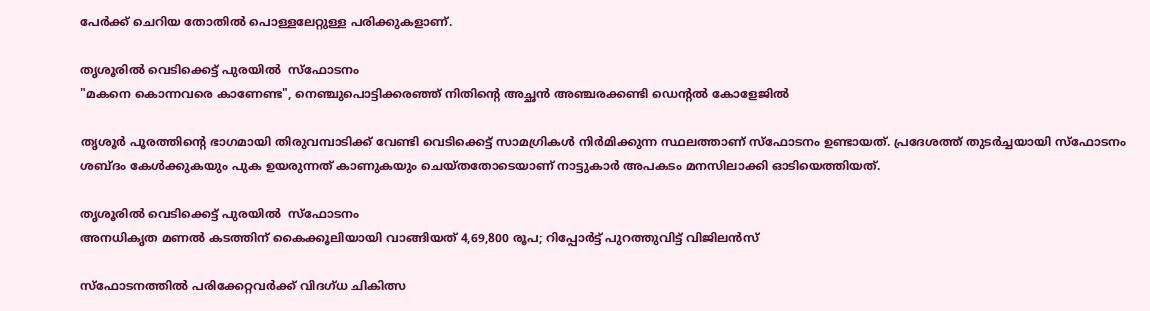പേർക്ക് ചെറിയ തോതിൽ പൊള്ളലേറ്റുള്ള പരിക്കുകളാണ്.

തൃശൂരിൽ വെടിക്കെട്ട് പുരയിൽ  സ്ഫോടനം
"മകനെ കൊന്നവരെ കാണേണ്ട", നെഞ്ചുപൊട്ടിക്കരഞ്ഞ് നിതിൻ്റെ അച്ഛൻ അഞ്ചരക്കണ്ടി ഡെൻ്റൽ കോളേജിൽ

തൃശൂർ പൂരത്തിൻ്റെ ഭാഗമായി തിരുവമ്പാടിക്ക് വേണ്ടി വെടിക്കെട്ട് സാമഗ്രികൾ നിർമിക്കുന്ന സ്ഥലത്താണ് സ്ഫോടനം ഉണ്ടായത്. പ്രദേശത്ത് തുടർച്ചയായി സ്ഫോടനം ശബ്ദം കേൾക്കുകയും പുക ഉയരുന്നത് കാണുകയും ചെയ്തതോടെയാണ് നാട്ടുകാർ അപകടം മനസിലാക്കി ഓടിയെത്തിയത്.

തൃശൂരിൽ വെടിക്കെട്ട് പുരയിൽ  സ്ഫോടനം
അനധികൃത മണൽ കടത്തിന് കൈക്കൂലിയായി വാങ്ങിയത് 4,69,800 രൂപ; റിപ്പോർട്ട് പുറത്തുവിട്ട് വിജിലൻസ്

സ്‌ഫോടനത്തില്‍ പരിക്കേറ്റവര്‍ക്ക് വിദഗ്ധ ചികിത്സ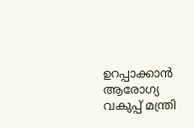ഉറപ്പാക്കാന്‍ ആരോഗ്യ വകുപ്പ് മന്ത്രി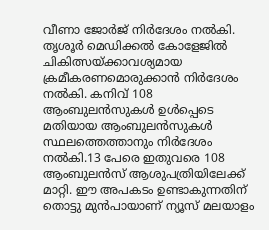വീണാ ജോര്‍ജ് നിര്‍ദേശം നല്‍കി. തൃശൂര്‍ മെഡിക്കല്‍ കോളേജില്‍ ചികിത്സയ്ക്കാവശ്യമായ ക്രമീകരണമൊരുക്കാന്‍ നിര്‍ദേശം നല്‍കി. കനിവ് 108 ആംബുലന്‍സുകള്‍ ഉള്‍പ്പെടെ മതിയായ ആംബുലന്‍സുകള്‍ സ്ഥലത്തെത്താനും നിര്‍ദേശം നല്‍കി.13 പേരെ ഇതുവരെ 108 ആംബുലൻസ് ആശുപത്രിയിലേക്ക് മാറ്റി. ഈ അപകടം ഉണ്ടാകുന്നതിന് തൊട്ടു മുൻപായാണ് ന്യൂസ് മലയാളം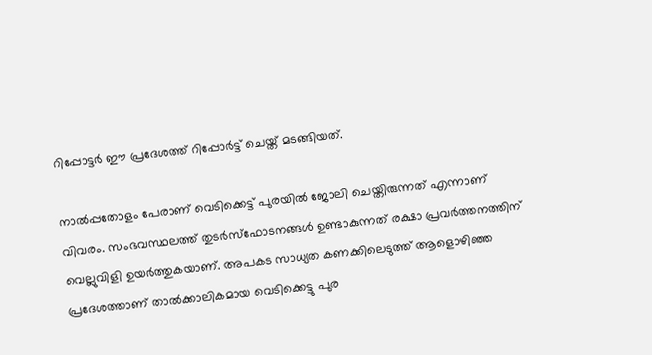റിപ്പോട്ടർ ഈ പ്രദേശത്ത് റിപ്പോർട്ട് ചെയ്ത് മടങ്ങിയത്.

നാൽപ്പതോളം പേരാണ് വെടിക്കെട്ട് പുരയിൽ ജോലി ചെയ്തിരുന്നത് എന്നാണ് വിവരം. സംഭവസ്ഥലത്ത് തുടർസ്ഫോടനങ്ങൾ ഉണ്ടാകുന്നത് രക്ഷാ പ്രവർത്തനത്തിന് വെല്ലുവിളി ഉയർത്തുകയാണ്. അപകട സാധ്യത കണക്കിലെടുത്ത് ആളൊഴിഞ്ഞ പ്രദേശത്താണ് താൽക്കാലികമായ വെടിക്കെട്ടു പുര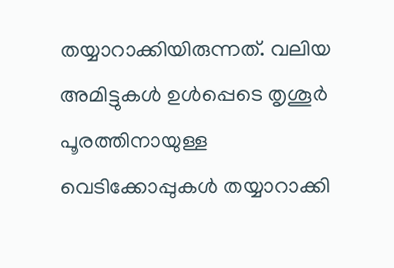തയ്യാറാക്കിയിരുന്നത്. വലിയ അമിട്ടുകൾ ഉൾപ്പെടെ തൃശൂർ പൂരത്തിനായുള്ള വെടിക്കോപ്പുകൾ തയ്യാറാക്കി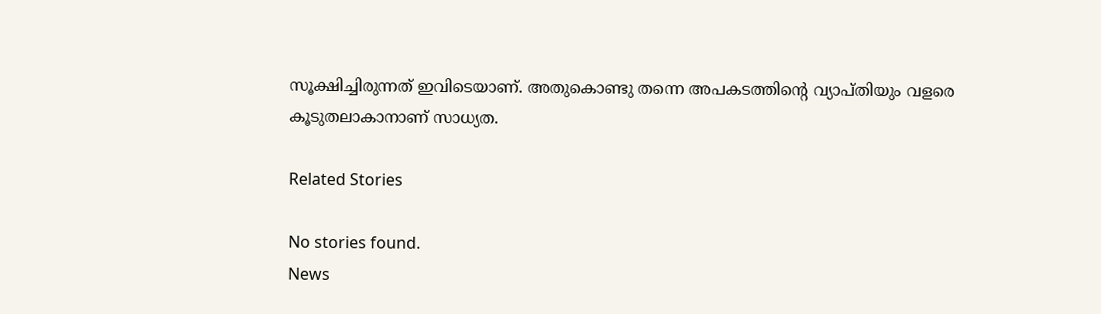സൂക്ഷിച്ചിരുന്നത് ഇവിടെയാണ്. അതുകൊണ്ടു തന്നെ അപകടത്തിൻ്റെ വ്യാപ്തിയും വളരെ കൂടുതലാകാനാണ് സാധ്യത.

Related Stories

No stories found.
News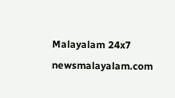Malayalam 24x7
newsmalayalam.com